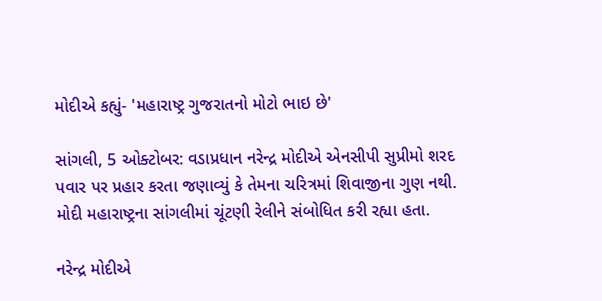મોદીએ કહ્યું- 'મહારાષ્ટ્ર ગુજરાતનો મોટો ભાઇ છે'

સાંગલી, 5 ઓક્ટોબર: વડાપ્રધાન નરેન્દ્ર મોદીએ એનસીપી સુપ્રીમો શરદ પવાર પર પ્રહાર કરતા જણાવ્યું કે તેમના ચરિત્રમાં શિવાજીના ગુણ નથી. મોદી મહારાષ્ટ્રના સાંગલીમાં ચૂંટણી રેલીને સંબોધિત કરી રહ્યા હતા.

નરેન્દ્ર મોદીએ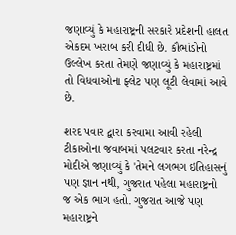જણાવ્યું કે મહારાષ્ટ્રની સરકારે પ્રદેશની હાલત એકદમ ખરાબ કરી દીધી છે. કૌભાંડોનો ઉલ્લેખ કરતા તેમણે જણાવ્યું કે મહારાષ્ટ્રમાં તો વિધવાઓના ફ્લેટ પણ લૂટી લેવામાં આવે છે.

શરદ પવાર દ્વારા કરવામા આવી રહેલી ટીકાઓના જવાબમાં પલટવાર કરતા નરેન્દ્ર મોદીએ જણાવ્યું કે 'તેમને લગભગ ઇતિહાસનું પણ જ્ઞાન નથી, ગુજરાત પહેલા મહારાષ્ટ્રનો જ એક ભાગ હતો. ગુજરાત આજે પણ મહારાષ્ટ્રને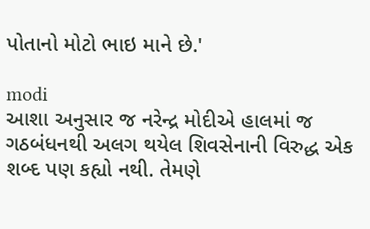પોતાનો મોટો ભાઇ માને છે.'

modi
આશા અનુસાર જ નરેન્દ્ર મોદીએ હાલમાં જ ગઠબંધનથી અલગ થયેલ શિવસેનાની વિરુદ્ધ એક શબ્દ પણ કહ્યો નથી. તેમણે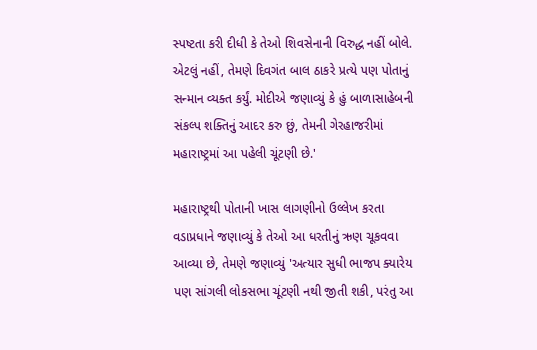સ્પષ્ટતા કરી દીધી કે તેઓ શિવસેનાની વિરુદ્ધ નહીં બોલે. એટલું નહીં, તેમણે દિવગંત બાલ ઠાકરે પ્રત્યે પણ પોતાનું સન્માન વ્યક્ત કર્યું. મોદીએ જણાવ્યું કે હું બાળાસાહેબની સંકલ્પ શક્તિનું આદર કરુ છું, તેમની ગેરહાજરીમાં મહારાષ્ટ્રમાં આ પહેલી ચૂંટણી છે.'

મહારાષ્ટ્રથી પોતાની ખાસ લાગણીનો ઉલ્લેખ કરતા વડાપ્રધાને જણાવ્યું કે તેઓ આ ધરતીનું ઋણ ચૂકવવા આવ્યા છે, તેમણે જણાવ્યું 'અત્યાર સુધી ભાજપ ક્યારેય પણ સાંગલી લોકસભા ચૂંટણી નથી જીતી શકી, પરંતુ આ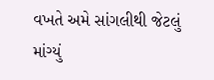વખતે અમે સાંગલીથી જેટલું માંગ્યું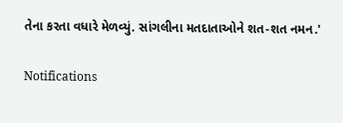તેના કરતા વધારે મેળવ્યું. સાંગલીના મતદાતાઓને શત-શત નમન.'

Notifications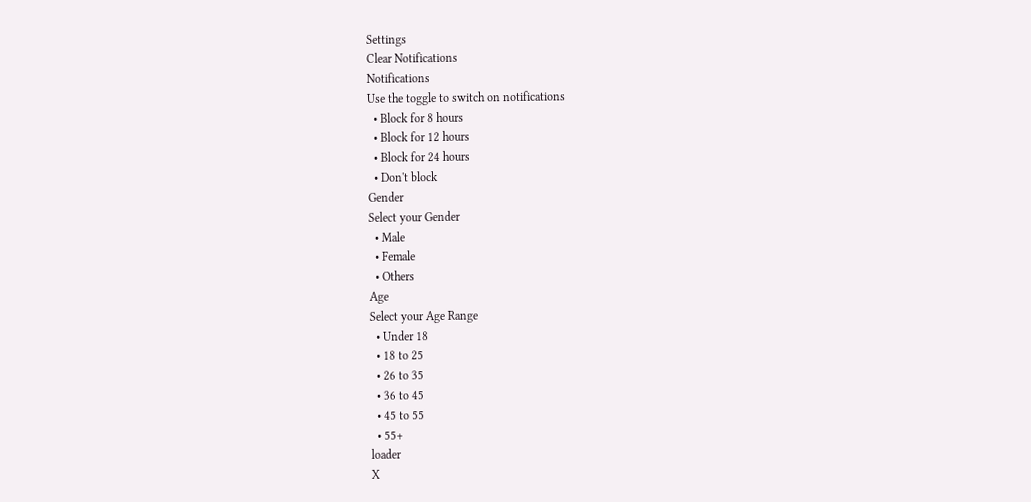Settings
Clear Notifications
Notifications
Use the toggle to switch on notifications
  • Block for 8 hours
  • Block for 12 hours
  • Block for 24 hours
  • Don't block
Gender
Select your Gender
  • Male
  • Female
  • Others
Age
Select your Age Range
  • Under 18
  • 18 to 25
  • 26 to 35
  • 36 to 45
  • 45 to 55
  • 55+
loader
X